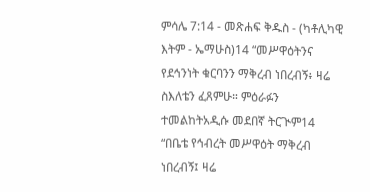ምሳሌ 7:14 - መጽሐፍ ቅዱስ - (ካቶሊካዊ እትም - ኤማሁስ)14 “መሥዋዕትንና የደኅንነት ቁርባንን ማቅረብ ነበረብኝ፥ ዛሬ ስእለቴን ፈጸምሁ። ምዕራፉን ተመልከትአዲሱ መደበኛ ትርጒም14 “በቤቴ የኅብረት መሥዋዕት ማቅረብ ነበረብኝ፤ ዛሬ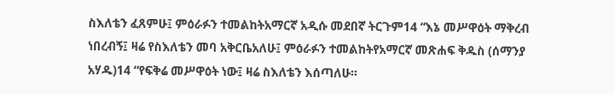ስእለቴን ፈጸምሁ፤ ምዕራፉን ተመልከትአማርኛ አዲሱ መደበኛ ትርጉም14 “እኔ መሥዋዕት ማቅረብ ነበረብኝ፤ ዛሬ የስእለቴን መባ አቅርቤአለሁ፤ ምዕራፉን ተመልከትየአማርኛ መጽሐፍ ቅዱስ (ሰማንያ አሃዱ)14 “የፍቅሬ መሥዋዕት ነው፤ ዛሬ ስእለቴን እሰጣለሁ።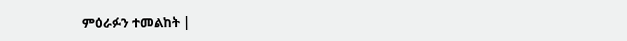ምዕራፉን ተመልከት |